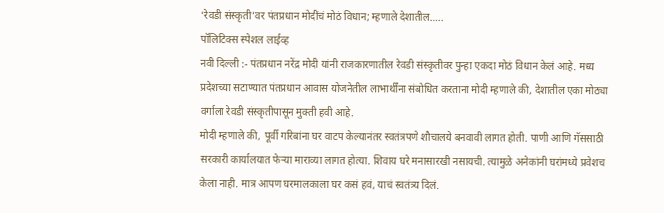‘रेवडी संस्कृती’वर पंतप्रधान मोदींचं मोठं विधान; म्हणाले देशातील…..
पॉलिटिक्स स्पेशल लाईव्ह
नवी दिल्ली :- पंतप्रधान नरेंद्र मोदी यांनी राजकारणातील रेवडी संस्कृतीवर पुन्हा एकदा मोठं विधान केलं आहे. मध्य प्रदेशच्या सटाण्यात पंतप्रधान आवास योजनेतील लाभार्थींना संबोधित करताना मोदी म्हणाले की, देशातील एका मोठ्या वर्गाला रेवडी संस्कृतीपासून मुक्ती हवी आहे.
मोदी म्हणाले की, पूर्वी गरिबांना घर वाटप केल्यानंतर स्वतंत्रपणे शौचालये बनवावी लागत होती. पाणी आणि गॅससाठी सरकारी कार्यालयात फेऱ्या माराव्या लागत होत्या. शिवाय घरे मनासारखी नसायची. त्यामुळे अनेकांनी घरांमध्ये प्रवेशच केला नाही. मात्र आपण घरमालकाला घर कसं हवं, याचं स्वतंत्र्य दिलं.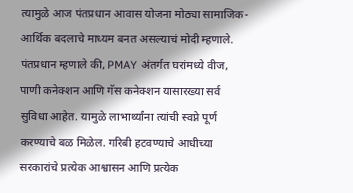त्यामुळे आज पंतप्रधान आवास योजना मोठ्या सामाजिक-आर्थिक बदलाचे माध्यम बनत असल्याचं मोदी म्हणाले.
पंतप्रधान म्हणाले की, PMAY अंतर्गत घरांमध्ये वीज, पाणी कनेक्शन आणि गॅस कनेक्शन यासारख्या सर्व सुविधा आहेत. यामुळे लाभार्थ्यांना त्यांची स्वप्ने पूर्ण करण्याचे बळ मिळेल. गरिबी हटवण्याचे आधीच्या सरकारांचे प्रत्येक आश्वासन आणि प्रत्येक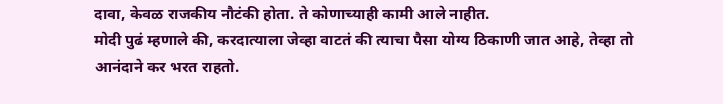दावा, केवळ राजकीय नौटंकी होता. ते कोणाच्याही कामी आले नाहीत.
मोदी पुढं म्हणाले की, करदात्याला जेव्हा वाटतं की त्याचा पैसा योग्य ठिकाणी जात आहे, तेव्हा तो आनंदाने कर भरत राहतो.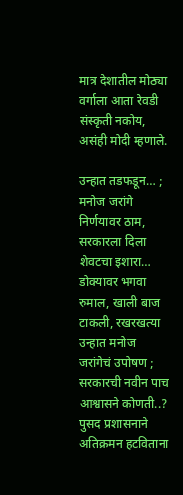मात्र देशातील मोठ्या वर्गाला आता रेवडी संस्कृती नकोय, असंही मोदी म्हणाले.

उन्हात तडफडून… ; मनोज जरांगे निर्णयावर ठाम, सरकारला दिला शेवटचा इशारा…
डोक्यावर भगवा रुमाल, खाली बाज टाकली, रखरखत्या उन्हात मनोज जरांगेचं उपोषण ; सरकारची नवीन पाच आश्वासने कोणती..?
पुसद प्रशासनाने अतिक्रमन हटविताना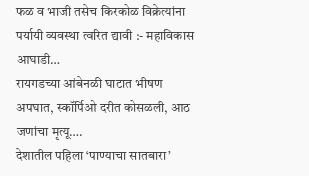फळ व भाजी तसेच किरकोळ विक्रेत्यांना पर्यायी व्यवस्था त्वरित द्यावी :- महाविकास आघाडी…
रायगडच्या आंबेनळी घाटात भीषण अपघात, स्कॉर्पिओ दरीत कोसळली, आठ जणांचा मृत्यू….
देशातील पहिला ‘पाण्याचा सातबारा’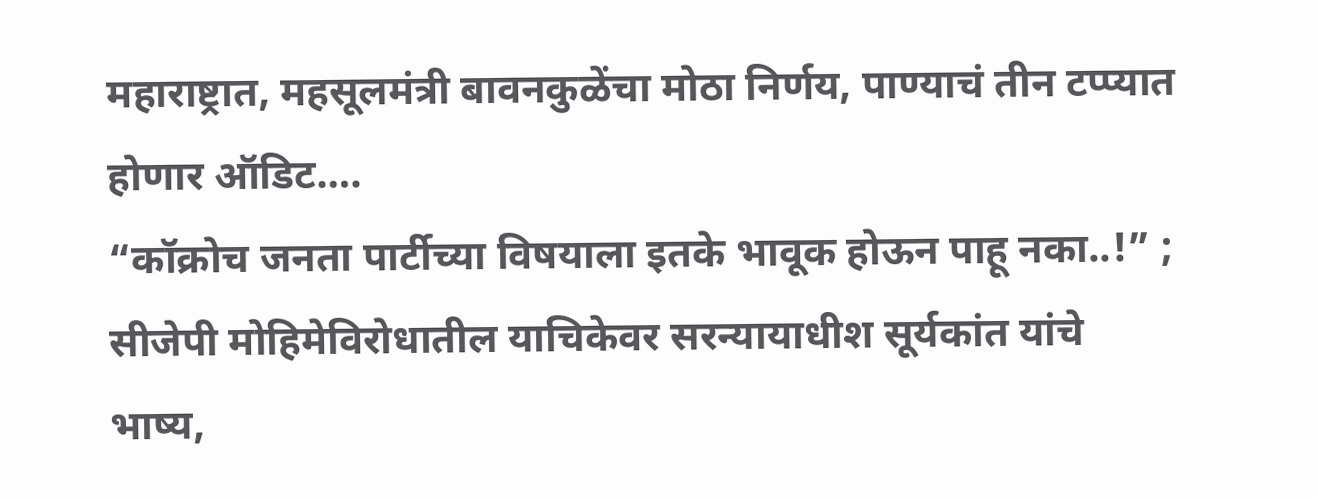महाराष्ट्रात, महसूलमंत्री बावनकुळेंचा मोठा निर्णय, पाण्याचं तीन टप्प्यात होणार ऑडिट….
“कॉक्रोच जनता पार्टीच्या विषयाला इतके भावूक होऊन पाहू नका..!” ; सीजेपी मोहिमेविरोधातील याचिकेवर सरन्यायाधीश सूर्यकांत यांचे भाष्य,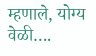म्हणाले, योग्य वेळी….